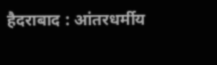हैदराबाद : आंतरधर्मीय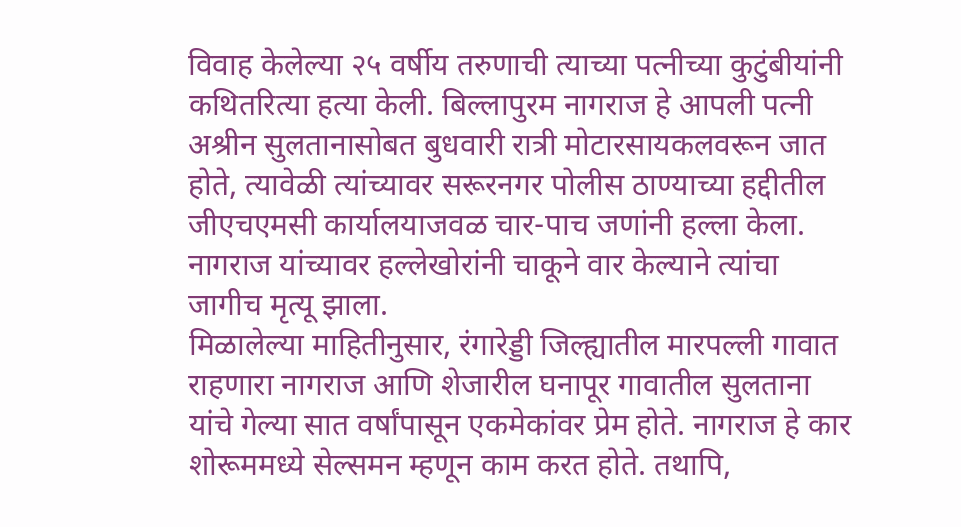विवाह केलेल्या २५ वर्षीय तरुणाची त्याच्या पत्नीच्या कुटुंबीयांनी कथितरित्या हत्या केली. बिल्लापुरम नागराज हे आपली पत्नी अश्रीन सुलतानासोबत बुधवारी रात्री मोटारसायकलवरून जात होते, त्यावेळी त्यांच्यावर सरूरनगर पोलीस ठाण्याच्या हद्दीतील जीएचएमसी कार्यालयाजवळ चार-पाच जणांनी हल्ला केला. नागराज यांच्यावर हल्लेखोरांनी चाकूने वार केल्याने त्यांचा जागीच मृत्यू झाला.
मिळालेल्या माहितीनुसार, रंगारेड्डी जिल्ह्यातील मारपल्ली गावात राहणारा नागराज आणि शेजारील घनापूर गावातील सुलताना यांचे गेल्या सात वर्षांपासून एकमेकांवर प्रेम होते. नागराज हे कार शोरूममध्ये सेल्समन म्हणून काम करत होते. तथापि,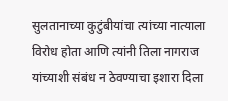सुलतानाच्या कुटुंबीयांचा त्यांच्या नात्याला विरोध होता आणि त्यांनी तिला नागराज यांच्याशी संबंध न ठेवण्याचा इशारा दिला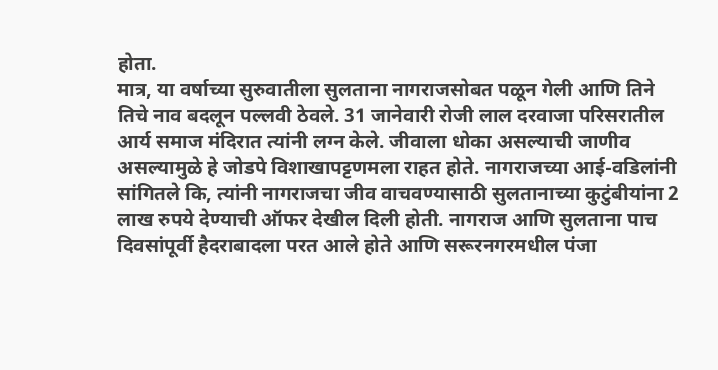होता.
मात्र, या वर्षाच्या सुरुवातीला सुलताना नागराजसोबत पळून गेली आणि तिने तिचे नाव बदलून पल्लवी ठेवले. 31 जानेवारी रोजी लाल दरवाजा परिसरातील आर्य समाज मंदिरात त्यांनी लग्न केले. जीवाला धोका असल्याची जाणीव असल्यामुळे हे जोडपे विशाखापट्टणमला राहत होते. नागराजच्या आई-वडिलांनी सांगितले कि, त्यांनी नागराजचा जीव वाचवण्यासाठी सुलतानाच्या कुटुंबीयांना 2 लाख रुपये देण्याची ऑफर देखील दिली होती. नागराज आणि सुलताना पाच दिवसांपूर्वी हैदराबादला परत आले होते आणि सरूरनगरमधील पंजा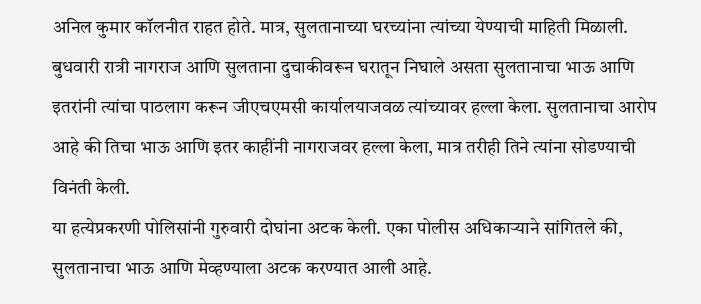अनिल कुमार कॉलनीत राहत होते. मात्र, सुलतानाच्या घरच्यांना त्यांच्या येण्याची माहिती मिळाली.
बुधवारी रात्री नागराज आणि सुलताना दुचाकीवरून घरातून निघाले असता सुलतानाचा भाऊ आणि इतरांनी त्यांचा पाठलाग करून जीएचएमसी कार्यालयाजवळ त्यांच्यावर हल्ला केला. सुलतानाचा आरोप आहे की तिचा भाऊ आणि इतर काहींनी नागराजवर हल्ला केला, मात्र तरीही तिने त्यांना सोडण्याची विनंती केली.
या हत्येप्रकरणी पोलिसांनी गुरुवारी दोघांना अटक केली. एका पोलीस अधिकाऱ्याने सांगितले की, सुलतानाचा भाऊ आणि मेव्हण्याला अटक करण्यात आली आहे.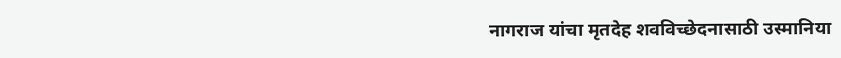नागराज यांचा मृतदेह शवविच्छेदनासाठी उस्मानिया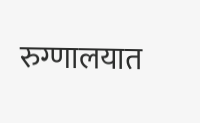रुग्णालयात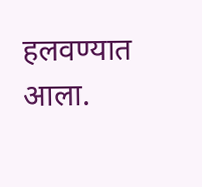हलवण्यात आला.